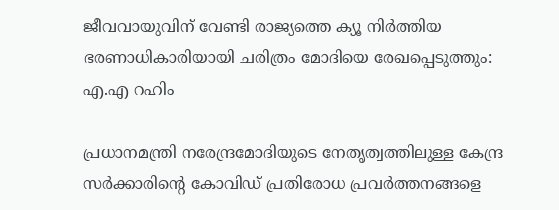ജീവവായുവിന് വേണ്ടി രാജ്യത്തെ ക്യൂ നിർത്തിയ ഭരണാധികാരിയായി ചരിത്രം മോദിയെ രേഖപ്പെടുത്തും: എ.എ റഹിം

പ്രധാനമന്ത്രി നരേന്ദ്രമോദിയുടെ നേതൃത്വത്തിലുള്ള കേന്ദ്ര സർക്കാരിന്റെ കോവിഡ് പ്രതിരോധ പ്രവർത്തനങ്ങളെ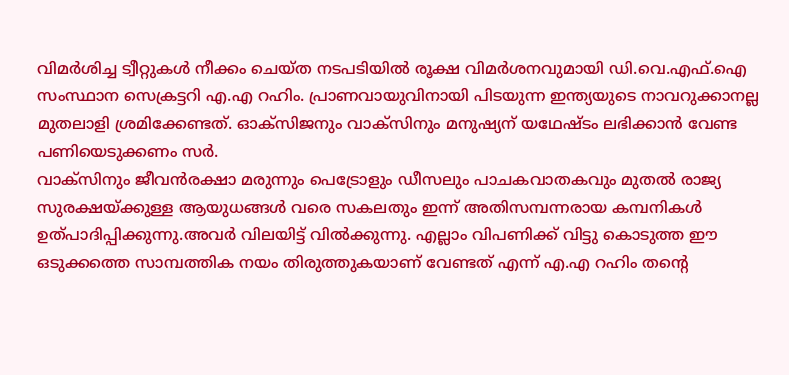വിമർശിച്ച ട്വീറ്റുകൾ നീക്കം ചെയ്ത നടപടിയിൽ രൂക്ഷ വിമർശനവുമായി ഡി.വെ.എഫ്.ഐ സംസ്ഥാന സെക്രട്ടറി എ.എ റഹിം. പ്രാണവായുവിനായി പിടയുന്ന ഇന്ത്യയുടെ നാവറുക്കാനല്ല മുതലാളി ശ്രമിക്കേണ്ടത്. ഓക്സിജനും വാക്സിനും മനുഷ്യന് യഥേഷ്ടം ലഭിക്കാൻ വേണ്ട പണിയെടുക്കണം സർ.
വാക്സിനും ജീവൻരക്ഷാ മരുന്നും പെട്രോളും ഡീസലും പാചകവാതകവും മുതൽ രാജ്യ സുരക്ഷയ്ക്കുള്ള ആയുധങ്ങൾ വരെ സകലതും ഇന്ന് അതിസമ്പന്നരായ കമ്പനികൾ ഉത്പാദിപ്പിക്കുന്നു.അവർ വിലയിട്ട് വിൽക്കുന്നു. എല്ലാം വിപണിക്ക് വിട്ടു കൊടുത്ത ഈ ഒടുക്കത്തെ സാമ്പത്തിക നയം തിരുത്തുകയാണ് വേണ്ടത് എന്ന് എ.എ റഹിം തന്റെ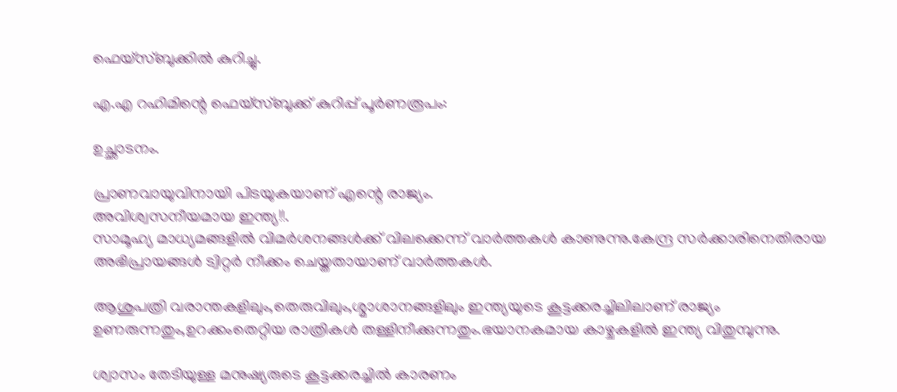ഫെയ്സ്ബുക്കിൽ കുറിച്ചു.

എ.എ റഹിമിന്റെ ഫെയ്സ്ബുക്ക് കുറിപ്പ് പൂർണരൂപം:

ഉച്ഛാടനം.

പ്രാണവായുവിനായി പിടയുകയാണ് എന്റെ രാജ്യം.
അവിശ്വസനീയമായ ഇന്ത്യ!!.
സാമൂഹ്യ മാധ്യമങ്ങളിൽ വിമർശനങ്ങൾക്ക് വിലക്കെന്ന് വാർത്തകൾ കാണുന്നു.കേന്ദ്ര സർക്കാരിനെതിരായ അഭിപ്രായങ്ങൾ ട്വിറ്റർ നീക്കം ചെയ്തതായാണ് വാർത്തകൾ.

ആശുപത്രി വരാന്തകളിലും,തെരുവിലും,ശ്മാശാനങ്ങളിലും ഇന്ത്യയുടെ കൂട്ടക്കരച്ചിലിലാണ് രാജ്യം ഉണരുന്നതും,ഉറക്കംതെറ്റിയ രാത്രികൾ തള്ളിനീക്കുന്നതും.ഭയാനകമായ കാഴ്ചകളിൽ ഇന്ത്യ വിതുമ്പുന്നു.

ശ്വാസം തേടിയുള്ള മനുഷ്യരുടെ കൂട്ടക്കരച്ചിൽ കാരണം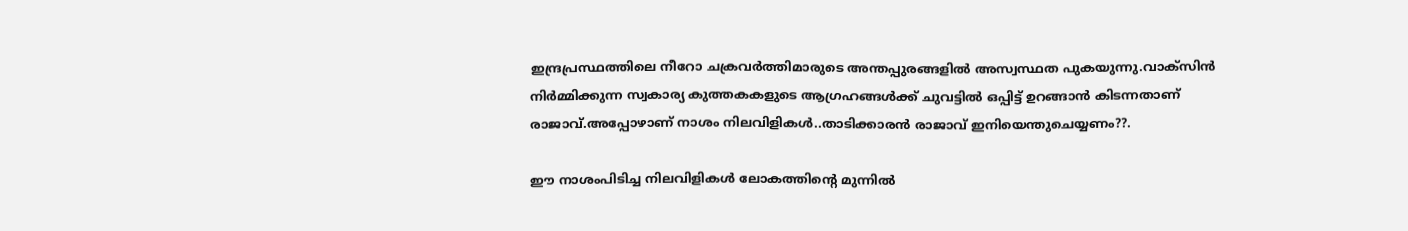ഇന്ദ്രപ്രസ്ഥത്തിലെ നീറോ ചക്രവർത്തിമാരുടെ അന്തപ്പുരങ്ങളിൽ അസ്വസ്ഥത പുകയുന്നു.വാക്സിൻ നിർമ്മിക്കുന്ന സ്വകാര്യ കുത്തകകളുടെ ആഗ്രഹങ്ങൾക്ക് ചുവട്ടിൽ ഒപ്പിട്ട് ഉറങ്ങാൻ കിടന്നതാണ് രാജാവ്.അപ്പോഴാണ് നാശം നിലവിളികൾ..താടിക്കാരൻ രാജാവ് ഇനിയെന്തുചെയ്യണം??.

ഈ നാശംപിടിച്ച നിലവിളികൾ ലോകത്തിന്റെ മുന്നിൽ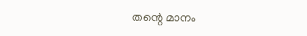തന്റെ മാനം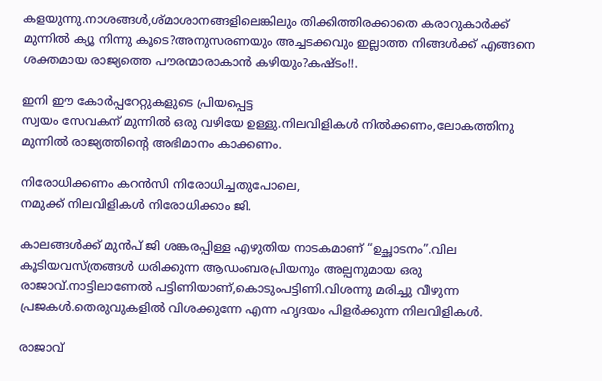കളയുന്നു.നാശങ്ങൾ,ശ്മാശാനങ്ങളിലെങ്കിലും തിക്കിത്തിരക്കാതെ കരാറുകാർക്ക് മുന്നിൽ ക്യൂ നിന്നു കൂടെ?അനുസരണയും അച്ചടക്കവും ഇല്ലാത്ത നിങ്ങൾക്ക് എങ്ങനെ ശക്തമായ രാജ്യത്തെ പൗരന്മാരാകാൻ കഴിയും?കഷ്ടം!!.

ഇനി ഈ കോർപ്പറേറ്റുകളുടെ പ്രിയപ്പെട്ട
സ്വയം സേവകന് മുന്നിൽ ഒരു വഴിയേ ഉള്ളു.നിലവിളികൾ നിൽക്കണം,ലോകത്തിനു മുന്നിൽ രാജ്യത്തിന്റെ അഭിമാനം കാക്കണം.

നിരോധിക്കണം കറൻസി നിരോധിച്ചതുപോലെ,
നമുക്ക് നിലവിളികൾ നിരോധിക്കാം ജി.

കാലങ്ങൾക്ക് മുൻപ് ജി ശങ്കരപ്പിള്ള എഴുതിയ നാടകമാണ് “ഉച്ഛാടനം”.വില കൂടിയവസ്ത്രങ്ങൾ ധരിക്കുന്ന ആഡംബരപ്രിയനും അല്പനുമായ ഒരു രാജാവ്.നാട്ടിലാണേൽ പട്ടിണിയാണ്,കൊടുംപട്ടിണി.വിശന്നു മരിച്ചു വീഴുന്ന പ്രജകൾ.തെരുവുകളിൽ വിശക്കുന്നേ എന്ന ഹൃദയം പിളർക്കുന്ന നിലവിളികൾ.

രാജാവ്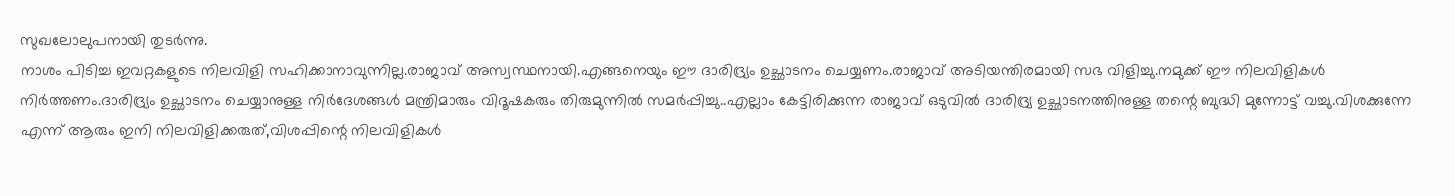സുഖലോലുപനായി തുടർന്നു.
നാശം പിടിച്ച ഇവറ്റകളുടെ നിലവിളി സഹിക്കാനാവുന്നില്ല.രാജാവ് അസ്വസ്ഥനായി.എങ്ങനെയും ഈ ദാരിദ്ര്യം ഉച്ഛാടനം ചെയ്യണം.രാജാവ് അടിയന്തിരമായി സഭ വിളിച്ചു.നമുക്ക് ഈ നിലവിളികൾ നിർത്തണം.ദാരിദ്ര്യം ഉച്ഛാടനം ചെയ്യാനുള്ള നിർദേശങ്ങൾ മന്ത്രിമാരും വിദൂഷകരും തിരുമുന്നിൽ സമർപ്പിച്ചു..എല്ലാം കേട്ടിരിക്കുന്ന രാജാവ് ഒടുവിൽ ദാരിദ്ര്യ ഉച്ഛാടനത്തിനുള്ള തന്റെ ബുദ്ധി മുന്നോട്ട് വച്ചു.വിശക്കുന്നേ എന്ന് ആരും ഇനി നിലവിളിക്കരുത്,വിശപ്പിന്റെ നിലവിളികൾ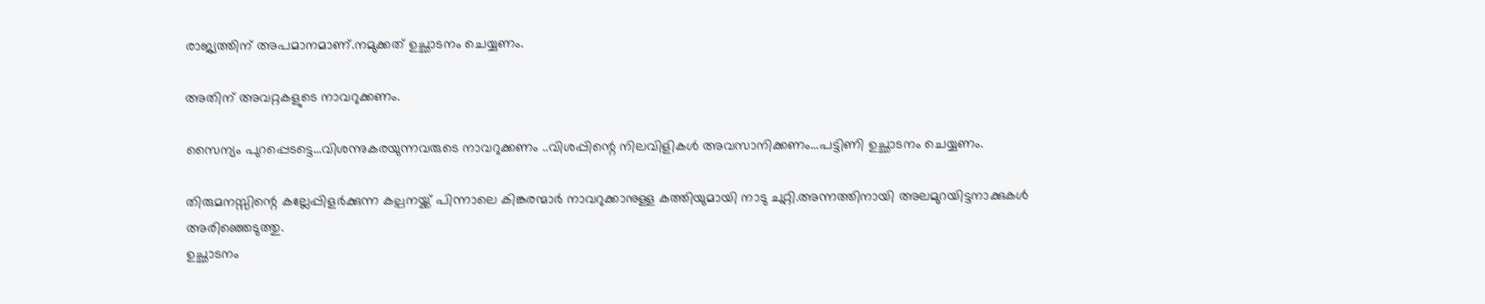രാജ്യത്തിന് അപമാനമാണ്.നമുക്കത് ഉച്ഛാടനം ചെയ്യണം.

അതിന് അവറ്റകളുടെ നാവറുക്കണം.

സൈന്യം പുറപ്പെടട്ടെ…വിശന്നുകരയുന്നവരുടെ നാവറുക്കണം ..വിശപ്പിന്റെ നിലവിളികൾ അവസാനിക്കണം…പട്ടിണി ഉച്ഛാടനം ചെയ്യണം.

തിരുമനസ്സിന്റെ കല്ലേപ്പിളർക്കുന്ന കല്പനയ്ക്ക് പിന്നാലെ കിങ്കരന്മാർ നാവറുക്കാനുള്ള കത്തിയുമായി നാടു ചുറ്റി.അന്നത്തിനായി അലമുറയിട്ടനാക്കുകൾ അരിഞ്ഞെടുത്തു.
ഉച്ഛാടനം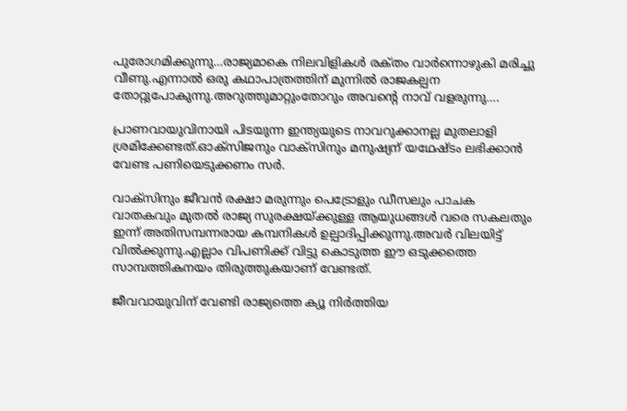പുരോഗമിക്കുന്നു…രാജ്യമാകെ നിലവിളികൾ രക്‌തം വാർന്നൊഴുകി മരിച്ചു വീണു.എന്നാൽ ഒരു കഥാപാത്രത്തിന് മുന്നിൽ രാജകല്പന തോറ്റുപോകുന്നു.അറുത്തുമാറ്റുംതോറും അവന്റെ നാവ് വളരുന്നു….

പ്രാണവായുവിനായി പിടയുന്ന ഇന്ത്യയുടെ നാവറുക്കാനല്ല മുതലാളി ശ്രമിക്കേണ്ടത്.ഓക്സിജനും വാക്സിനും മനുഷ്യന് യഥേഷ്ടം ലഭിക്കാൻ വേണ്ട പണിയെടുക്കണം സർ.

വാക്സിനും ജീവൻ രക്ഷാ മരുന്നും പെട്രോളും ഡീസലും പാചക വാതകവും മുതൽ രാജ്യ സുരക്ഷയ്ക്കുള്ള ആയുധങ്ങൾ വരെ സകലതും ഇന്ന് അതിസമ്പന്നരായ കമ്പനികൾ ഉല്പാദിപ്പിക്കുന്നു.അവർ വിലയിട്ട് വിൽക്കുന്നു.എല്ലാം വിപണിക്ക് വിട്ടു കൊടുത്ത ഈ ഒടുക്കത്തെ സാമ്പത്തികനയം തിരുത്തുകയാണ് വേണ്ടത്.

ജീവവായുവിന് വേണ്ടി രാജ്യത്തെ ക്യൂ നിർത്തിയ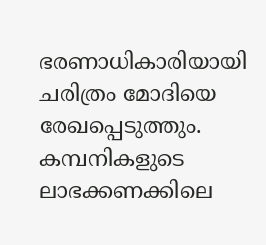ഭരണാധികാരിയായി ചരിത്രം മോദിയെ രേഖപ്പെടുത്തും.
കമ്പനികളുടെ ലാഭക്കണക്കിലെ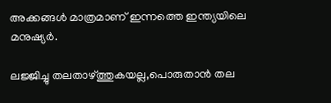അക്കങ്ങൾ മാത്രമാണ് ഇന്നത്തെ ഇന്ത്യയിലെ മനുഷ്യർ.

ലജ്ജിച്ചു തലതാഴ്ത്തുകയല്ല,പൊരുതാൻ തല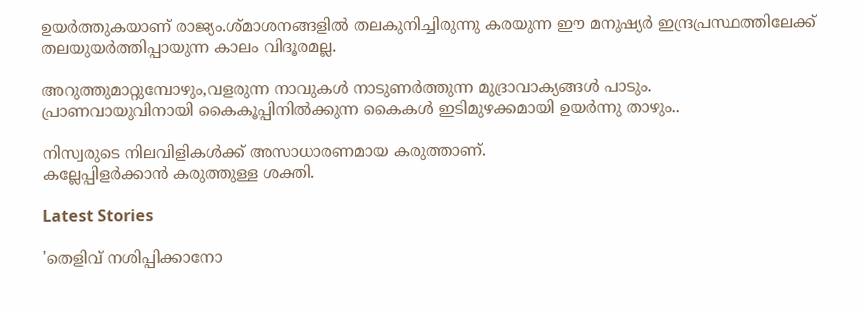ഉയർത്തുകയാണ് രാജ്യം.ശ്മാശനങ്ങളിൽ തലകുനിച്ചിരുന്നു കരയുന്ന ഈ മനുഷ്യർ ഇന്ദ്രപ്രസ്ഥത്തിലേക്ക് തലയുയർത്തിപ്പായുന്ന കാലം വിദൂരമല്ല.

അറുത്തുമാറ്റുമ്പോഴും,വളരുന്ന നാവുകൾ നാടുണർത്തുന്ന മുദ്രാവാക്യങ്ങൾ പാടും.
പ്രാണവായുവിനായി കൈകൂപ്പിനിൽക്കുന്ന കൈകൾ ഇടിമുഴക്കമായി ഉയർന്നു താഴും..

നിസ്വരുടെ നിലവിളികൾക്ക് അസാധാരണമായ കരുത്താണ്‌.
കല്ലേപ്പിളർക്കാൻ കരുത്തുള്ള ശക്തി.

Latest Stories

'തെളിവ് നശിപ്പിക്കാനോ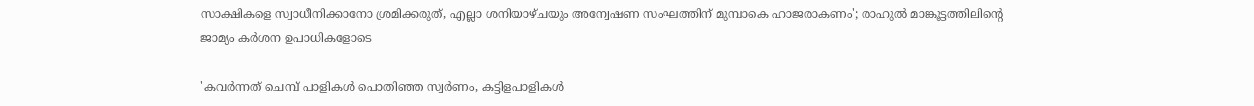സാക്ഷികളെ സ്വാധീനിക്കാനോ ശ്രമിക്കരുത്, എല്ലാ ശനിയാഴ്ചയും അന്വേഷണ സംഘത്തിന് മുമ്പാകെ ഹാജരാകണം'; രാഹുൽ മാങ്കൂട്ടത്തിലിന്റെ ജാമ്യം കർശന ഉപാധികളോടെ

'കവർന്നത് ചെമ്പ് പാളികൾ പൊതിഞ്ഞ സ്വർണം, കട്ടിളപാളികൾ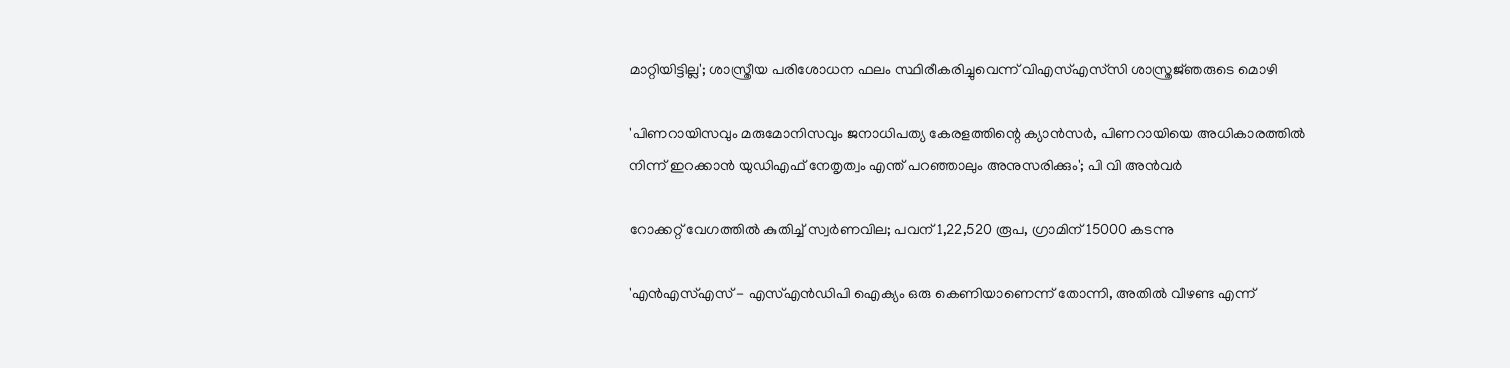മാറ്റിയിട്ടില്ല'; ശാസ്ത്രീയ പരിശോധന ഫലം സ്ഥിരീകരിച്ചുവെന്ന് വിഎസ്എസ്‍സി ശാസ്ത്രജ്‌ഞരുടെ മൊഴി

'പിണറായിസവും മരുമോനിസവും ജനാധിപത്യ കേരളത്തിന്റെ ക്യാൻസർ, പിണറായിയെ അധികാരത്തിൽ നിന്ന് ഇറക്കാൻ യുഡിഎഫ് നേതൃത്വം എന്ത്‌ പറഞ്ഞാലും അനുസരിക്കും'; പി വി അൻവർ

റോക്കറ്റ് വേഗത്തിൽ കുതിച്ച് സ്വർണവില; പവന് 1,22,520 രൂപ, ഗ്രാമിന് 15000 കടന്നു

'എന്‍എസ്എസ് - എസ്എന്‍ഡിപി ഐക്യം ഒരു കെണിയാണെന്ന് തോന്നി, അതിൽ വീഴണ്ട എന്ന്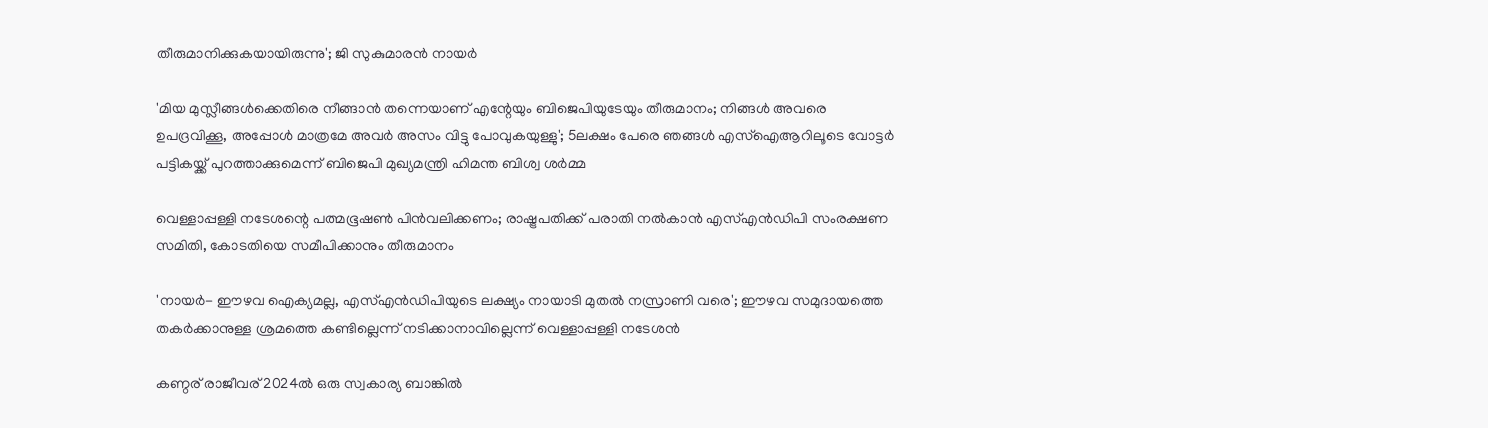തീരുമാനിക്കുകയായിരുന്നു'; ജി സുകുമാരൻ നായർ

'മിയ മുസ്ലീങ്ങള്‍ക്കെതിരെ നീങ്ങാന്‍ തന്നെയാണ് എന്റേയും ബിജെപിയുടേയും തീരുമാനം; നിങ്ങള്‍ അവരെ ഉപദ്രവിക്കൂ, അപ്പോള്‍ മാത്രമേ അവര്‍ അസം വിട്ടു പോവുകയുള്ളു'; 5ലക്ഷം പേരെ ഞങ്ങള്‍ എസ്‌ഐആറിലൂടെ വോട്ടര്‍ പട്ടികയ്ക്ക് പുറത്താക്കുമെന്ന് ബിജെപി മുഖ്യമന്ത്രി ഹിമന്ത ബിശ്വ ശര്‍മ്മ

വെള്ളാപ്പള്ളി നടേശന്റെ പത്മഭൂഷൺ പിൻവലിക്കണം; രാഷ്ട്രപതിക്ക് പരാതി നൽകാൻ എസ്എൻഡിപി സംരക്ഷണ സമിതി, കോടതിയെ സമീപിക്കാനും തീരുമാനം

'നായർ- ഈഴവ ഐക്യമല്ല, എസ്എൻഡിപിയുടെ ലക്ഷ്യം നായാടി മുതൽ നസ്രാണി വരെ'; ഈഴവ സമുദായത്തെ തകർക്കാനുള്ള ശ്രമത്തെ കണ്ടില്ലെന്ന് നടിക്കാനാവില്ലെന്ന് വെള്ളാപ്പള്ളി നടേശൻ

കണ്ഠര് രാജീവര് 2024ല്‍ ഒരു സ്വകാര്യ ബാങ്കില്‍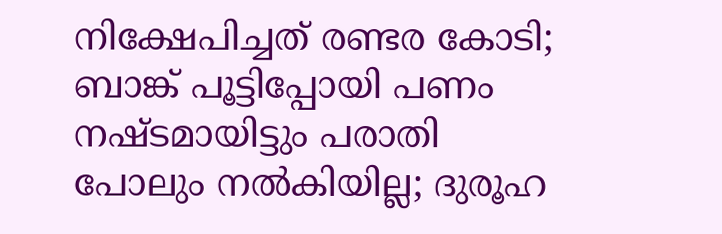നിക്ഷേപിച്ചത് രണ്ടര കോടി; ബാങ്ക് പൂട്ടിപ്പോയി പണം നഷ്ടമായിട്ടും പരാതി പോലും നല്‍കിയില്ല; ദുരൂഹ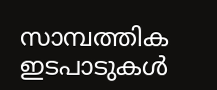സാമ്പത്തിക ഇടപാടുകള്‍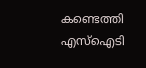കണ്ടെത്തി എസ്‌ഐടി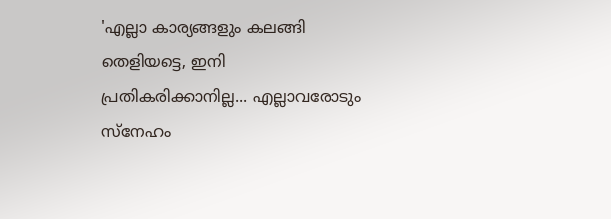'എല്ലാ കാര്യങ്ങളും കലങ്ങി തെളിയട്ടെ, ഇനി പ്രതികരിക്കാനില്ല... എല്ലാവരോടും സ്നേഹം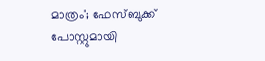മാത്രം'; ഫേസ്ബുക്ക് പോസ്റ്റുമായി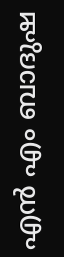എൻ എം ബാദുഷ